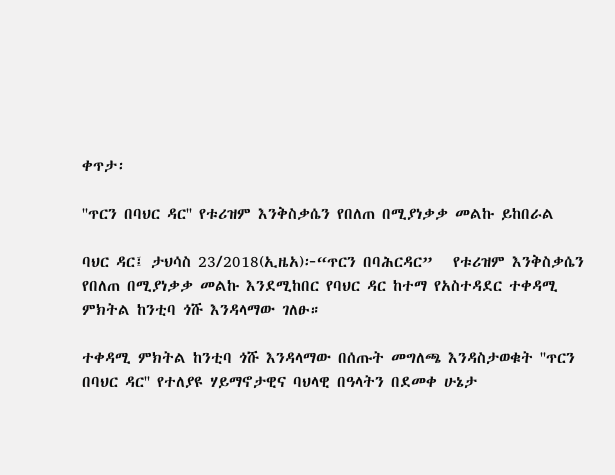ቀጥታ፡

''ጥርን በባህር ዳር'' የቱሪዝም እንቅስቃሴን የበለጠ በሚያነቃቃ መልኩ ይከበራል

ባህር ዳር፤ ታህሳስ 23/2018(ኢዜአ)፦“ጥርን በባሕርዳር”   የቱሪዝም እንቅስቃሴን የበለጠ በሚያነቃቃ መልኩ እንደሚከበር የባህር ዳር ከተማ የአስተዳደር ተቀዳሚ ምክትል ከንቲባ ጎሹ እንዳላማው ገለፁ።

ተቀዳሚ ምክትል ከንቲባ ጎሹ እንዳላማው በሰጡት መግለጫ እንዳስታወቁት ''ጥርን በባህር ዳር'' የተለያዩ ሃይማኖታዊና ባህላዊ በዓላትን በደመቀ ሁኔታ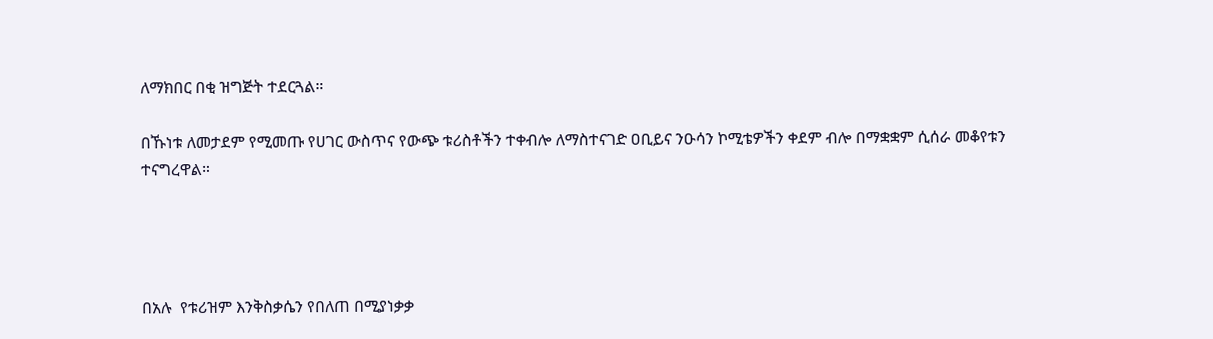ለማክበር በቂ ዝግጅት ተደርጓል።

በኹነቱ ለመታደም የሚመጡ የሀገር ውስጥና የውጭ ቱሪስቶችን ተቀብሎ ለማስተናገድ ዐቢይና ንዑሳን ኮሚቴዎችን ቀደም ብሎ በማቋቋም ሲሰራ መቆየቱን ተናግረዋል።




በአሉ  የቱሪዝም እንቅስቃሴን የበለጠ በሚያነቃቃ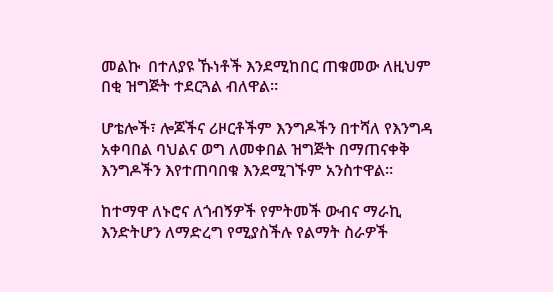መልኩ  በተለያዩ ኹነቶች እንደሚከበር ጠቁመው ለዚህም በቂ ዝግጅት ተደርጓል ብለዋል።

ሆቴሎች፣ ሎጆችና ሪዞርቶችም እንግዶችን በተሻለ የእንግዳ አቀባበል ባህልና ወግ ለመቀበል ዝግጅት በማጠናቀቅ እንግዶችን እየተጠባበቁ እንደሚገኙም አንስተዋል።

ከተማዋ ለኑሮና ለጎብኝዎች የምትመች ውብና ማራኪ እንድትሆን ለማድረግ የሚያስችሉ የልማት ስራዎች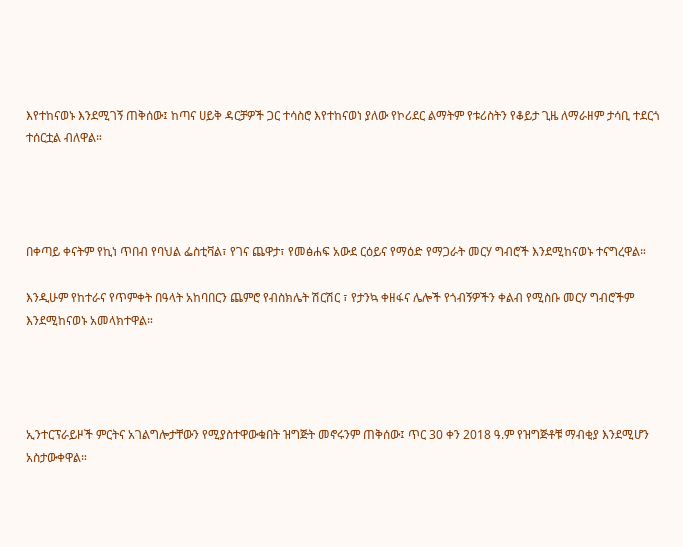እየተከናወኑ እንደሚገኝ ጠቅሰው፤ ከጣና ሀይቅ ዳርቻዎች ጋር ተሳስሮ እየተከናወነ ያለው የኮሪደር ልማትም የቱሪስትን የቆይታ ጊዜ ለማራዘም ታሳቢ ተደርጎ ተሰርቷል ብለዋል።




በቀጣይ ቀናትም የኪነ ጥበብ የባህል ፌስቲቫል፣ የገና ጨዋታ፣ የመፅሐፍ አውደ ርዕይና የማዕድ የማጋራት መርሃ ግብሮች እንደሚከናወኑ ተናግረዋል።

እንዲሁም የከተራና የጥምቀት በዓላት አከባበርን ጨምሮ የብስክሌት ሽርሽር ፣ የታንኳ ቀዘፋና ሌሎች የጎብኝዎችን ቀልብ የሚስቡ መርሃ ግብሮችም እንደሚከናወኑ አመላክተዋል።




ኢንተርፕራይዞች ምርትና አገልግሎታቸውን የሚያስተዋውቁበት ዝግጅት መኖሩንም ጠቅሰው፤ ጥር 30 ቀን 2018 ዓ.ም የዝግጅቶቹ ማብቂያ እንደሚሆን አስታውቀዋል።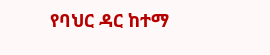የባህር ዳር ከተማ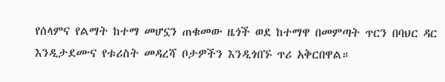የሰላምና የልማት ከተማ መሆኗን ጠቁመው ዜጎች ወደ ከተማዋ በመምጣት ጥርን በባህር ዳር  እንዲታደሙና የቱሪስት መዳረሻ ቦታዎችን እንዲጎበኙ ጥሪ አቅርበዋል።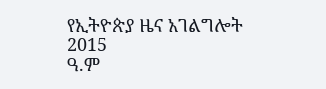የኢትዮጵያ ዜና አገልግሎት
2015
ዓ.ም